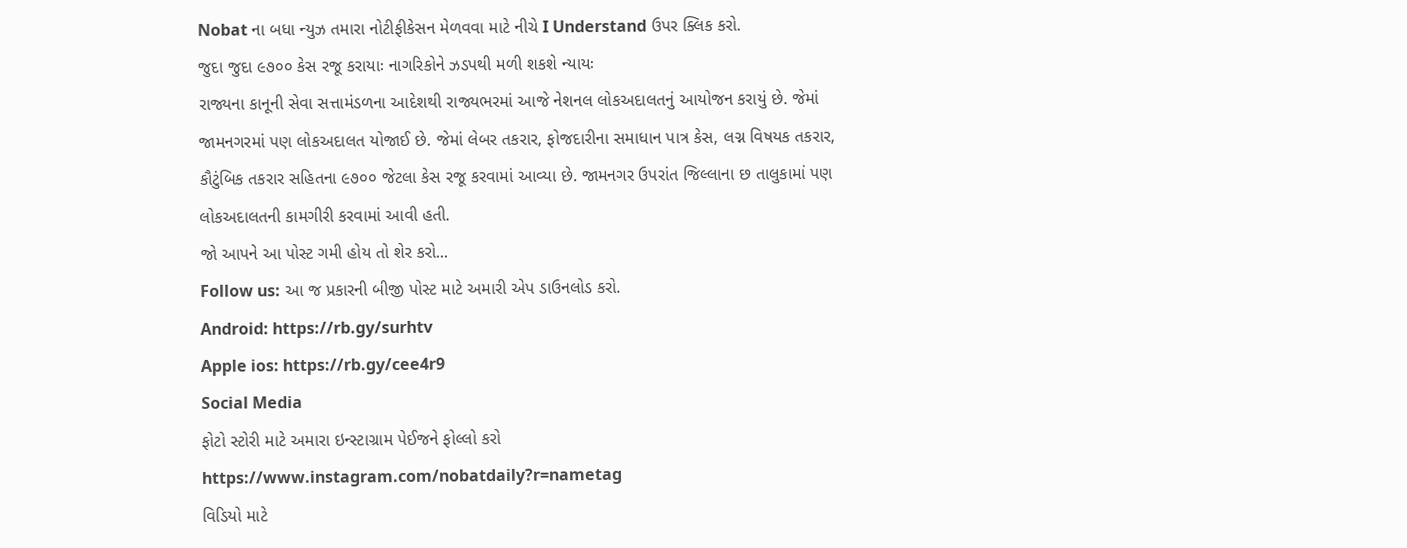Nobat ના બધા ન્યુઝ તમારા નોટીફીકેસન મેળવવા માટે નીચે I Understand ઉપર ક્લિક કરો.
જુદા જુદા ૯૭૦૦ કેસ રજૂ કરાયાઃ નાગરિકોને ઝડપથી મળી શકશે ન્યાયઃ
રાજ્યના કાનૂની સેવા સત્તામંડળના આદેશથી રાજ્યભરમાં આજે નેશનલ લોકઅદાલતનું આયોજન કરાયું છે. જેમાં જામનગરમાં પણ લોકઅદાલત યોજાઈ છે. જેમાં લેબર તકરાર, ફોજદારીના સમાધાન પાત્ર કેસ, લગ્ન વિષયક તકરાર, કૌટુંબિક તકરાર સહિતના ૯૭૦૦ જેટલા કેસ રજૂ કરવામાં આવ્યા છે. જામનગર ઉપરાંત જિલ્લાના છ તાલુકામાં પણ લોકઅદાલતની કામગીરી કરવામાં આવી હતી.
જો આપને આ પોસ્ટ ગમી હોય તો શેર કરો...
Follow us: આ જ પ્રકારની બીજી પોસ્ટ માટે અમારી એપ ડાઉનલોડ કરો.
Android: https://rb.gy/surhtv
Apple ios: https://rb.gy/cee4r9
Social Media
ફોટો સ્ટોરી માટે અમારા ઇન્સ્ટાગ્રામ પેઈજને ફોલ્લો કરો
https://www.instagram.com/nobatdaily?r=nametag
વિડિયો માટે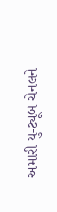અમારી યુ-ટ્યૂબ ચેનલને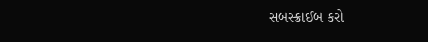સબસ્ક્રાઈબ કરો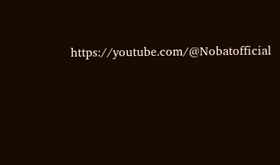https://youtube.com/@Nobatofficial